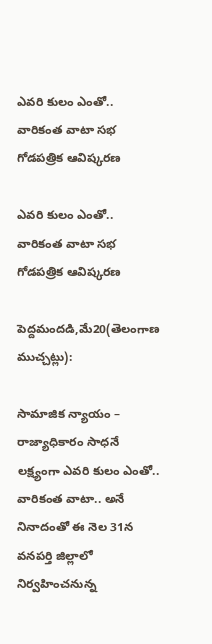ఎవరి కులం ఎంతో.. వారికంత వాటా సభ గోడపత్రిక ఆవిష్కరణ

ఎవరి కులం ఎంతో.. వారికంత వాటా సభ గోడపత్రిక ఆవిష్కరణ

పెద్దమందడి,మే20(తెలంగాణ ముచ్చట్లు):

సామాజిక న్యాయం – రాజ్యాధికారం సాధనే లక్ష్యంగా ఎవరి కులం ఎంతో.. వారికంత వాటా.. అనే నినాదంతో ఈ నెల 31న వనపర్తి జిల్లాలో నిర్వహించనున్న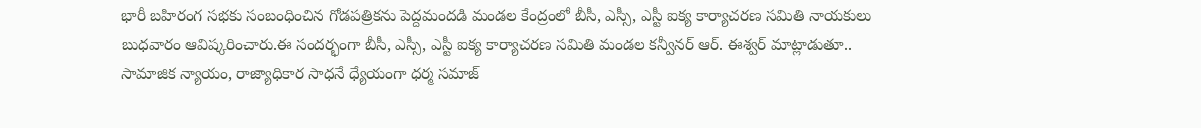భారీ బహిరంగ సభకు సంబంధించిన గోడపత్రికను పెద్దమందడి మండల కేంద్రంలో బీసీ, ఎస్సీ, ఎస్టీ ఐక్య కార్యాచరణ సమితి నాయకులు బుధవారం ఆవిష్కరించారు.ఈ సందర్భంగా బీసీ, ఎస్సీ, ఎస్టీ ఐక్య కార్యాచరణ సమితి మండల కన్వీనర్ ఆర్. ఈశ్వర్ మాట్లాడుతూ.. సామాజిక న్యాయం, రాజ్యాధికార సాధనే ధ్యేయంగా ధర్మ సమాజ్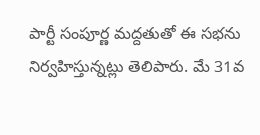పార్టీ సంపూర్ణ మద్దతుతో ఈ సభను నిర్వహిస్తున్నట్లు తెలిపారు. మే 31వ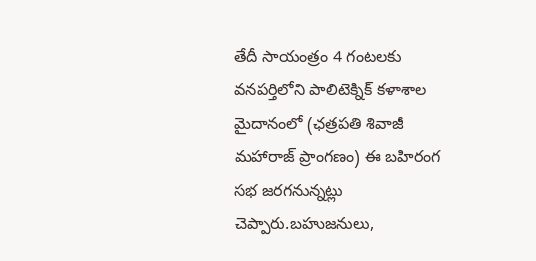తేదీ సాయంత్రం 4 గంటలకు వనపర్తిలోని పాలిటెక్నిక్ కళాశాల మైదానంలో (ఛత్రపతి శివాజీ మహారాజ్ ప్రాంగణం) ఈ బహిరంగ సభ జరగనున్నట్లు చెప్పారు.బహుజనులు,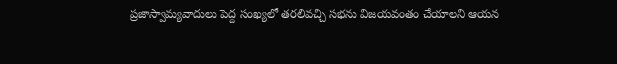ప్రజాస్వామ్యవాదులు పెద్ద సంఖ్యలో తరలివచ్చి సభను విజయవంతం చేయాలని ఆయన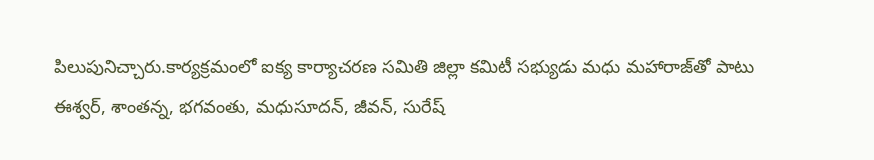పిలుపునిచ్చారు.కార్యక్రమంలో ఐక్య కార్యాచరణ సమితి జిల్లా కమిటీ సభ్యుడు మధు మహారాజ్‌తో పాటు ఈశ్వర్, శాంతన్న, భగవంతు, మధుసూదన్, జీవన్, సురేష్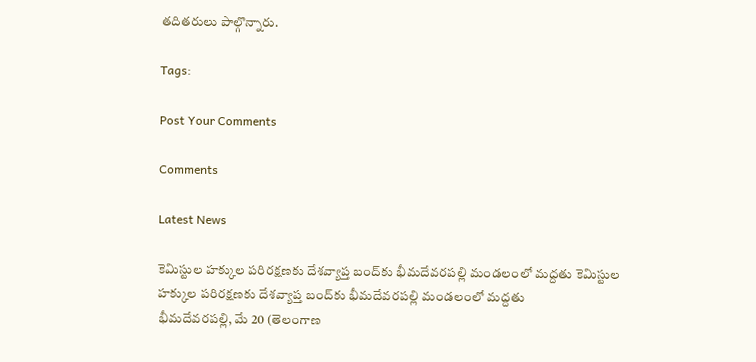తదితరులు పాల్గొన్నారు.

Tags:

Post Your Comments

Comments

Latest News

కెమిస్టుల హక్కుల పరిరక్షణకు దేశవ్యాప్త బంద్‌కు భీమదేవరపల్లి మండలంలో మద్దతు కెమిస్టుల హక్కుల పరిరక్షణకు దేశవ్యాప్త బంద్‌కు భీమదేవరపల్లి మండలంలో మద్దతు
భీమదేవరపల్లి, మే 20 (తెలంగాణ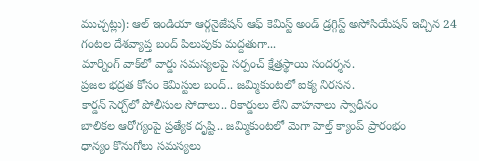ముచ్చట్లు): ఆల్ ఇండియా ఆర్గనైజేషన్ ఆఫ్ కెమిస్ట్ అండ్ డ్రగ్గిస్ట్ అసోసియేషన్ ఇచ్చిన 24 గంటల దేశవ్యాప్త బంద్ పిలుపుకు మద్దతుగా...
మార్నింగ్ వాక్‌లో వార్డు సమస్యలపై సర్పంచ్ క్షేత్రస్థాయి సందర్శన.
ప్రజల భద్రత కోసం కెమిస్టుల బంద్.. జమ్మికుంటలో ఐక్య నిరసన.
కార్డన్ సెర్చ్‌లో పోలీసుల సోదాలు.. రికార్డులు లేని వాహనాలు స్వాధీనం
బాలికల ఆరోగ్యంపై ప్రత్యేక దృష్టి.. జమ్మికుంటలో మెగా హెల్త్ క్యాంప్ ప్రారంభం
ధాన్యం కొనుగోలు సమస్యలు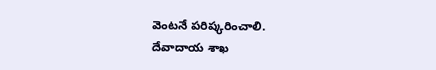వెంటనే పరిష్కరించాలి.
దేవాదాయ శాఖ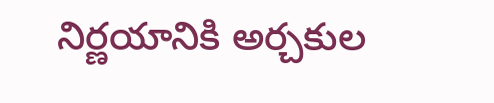నిర్ణయానికి అర్చకుల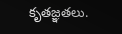కృతజ్ఞతలు.